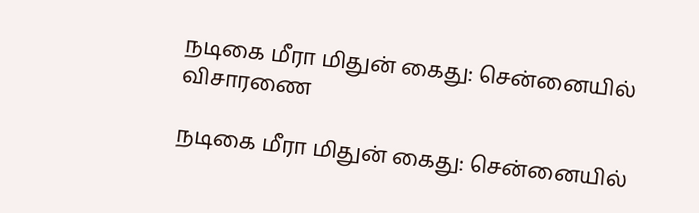நடிகை மீரா மிதுன் கைது: சென்னையில் விசாரணை

நடிகை மீரா மிதுன் கைது: சென்னையில்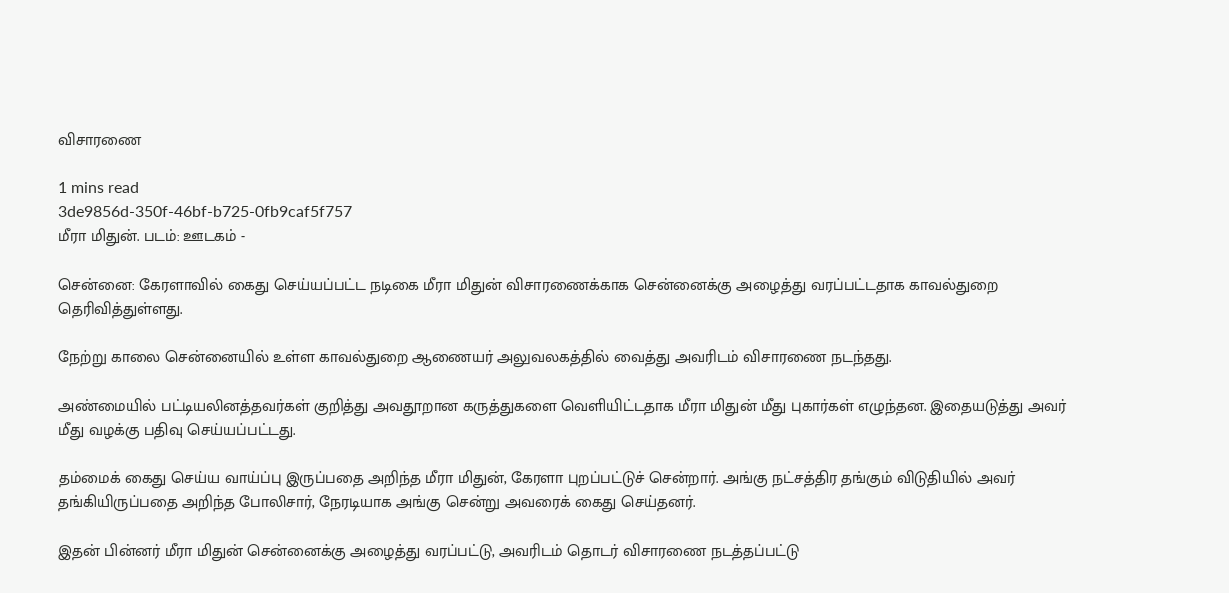விசாரணை

1 mins read
3de9856d-350f-46bf-b725-0fb9caf5f757
மீரா மிதுன். படம்: ஊடகம் -

சென்னை: கேரளாவில் கைது செய்யப்பட்ட நடிகை மீரா மிதுன் விசாரணைக்காக சென்னைக்கு அழைத்து வரப்பட்டதாக காவல்துறை தெரிவித்துள்ளது.

நேற்று காலை சென்னையில் உள்ள காவல்துறை ஆணையர் அலுவலகத்தில் வைத்து அவரிடம் விசாரணை நடந்தது.

அண்மையில் பட்டியலினத்தவர்கள் குறித்து அவதூறான கருத்துகளை வெளியிட்டதாக மீரா மிதுன் மீது புகார்கள் எழுந்தன. இதையடுத்து அவர் மீது வழக்கு பதிவு செய்யப்பட்டது.

தம்மைக் கைது செய்ய வாய்ப்பு இருப்பதை அறிந்த மீரா மிதுன், கேரளா புறப்பட்டுச் சென்றார். அங்கு நட்சத்திர தங்கும் விடுதியில் அவர் தங்கியிருப்பதை அறிந்த போலிசார், நேரடியாக அங்கு சென்று அவரைக் கைது செய்தனர்.

இதன் பின்னர் மீரா மிதுன் சென்னைக்கு அழைத்து வரப்பட்டு, அவரிடம் தொடர் விசாரணை நடத்தப்பட்டு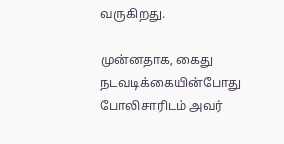வருகிறது.

முன்னதாக, கைது நடவடிக்கையின்போது போலிசாரிடம் அவர்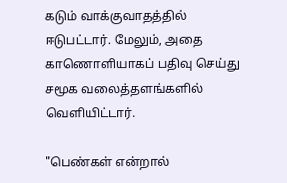கடும் வாக்குவாதத்தில் ஈடுபட்டார். மேலும், அதை காணொளியாகப் பதிவு செய்து சமூக வலைத்தளங்களில் வெளியிட்டார்.

"பெண்கள் என்றால்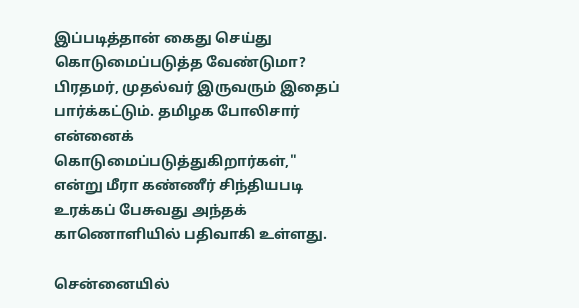இப்படித்தான் கைது செய்து கொடுமைப்படுத்த வேண்டுமா? பிரதமர், முதல்வர் இருவரும் இதைப் பார்க்கட்டும். தமிழக போலிசார் என்னைக் கொடுமைப்படுத்துகிறார்கள்," என்று மீரா கண்ணீர் சிந்தியபடி உரக்கப் பேசுவது அந்தக் காணொளியில் பதிவாகி உள்ளது.

சென்னையில்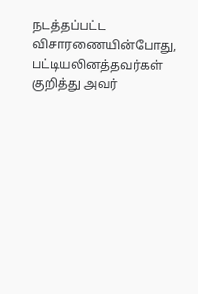நடத்தப்பட்ட விசாரணையின்போது, பட்டியலினத்தவர்கள் குறித்து அவர்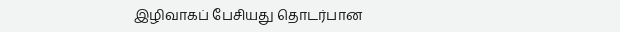இழிவாகப் பேசியது தொடர்பான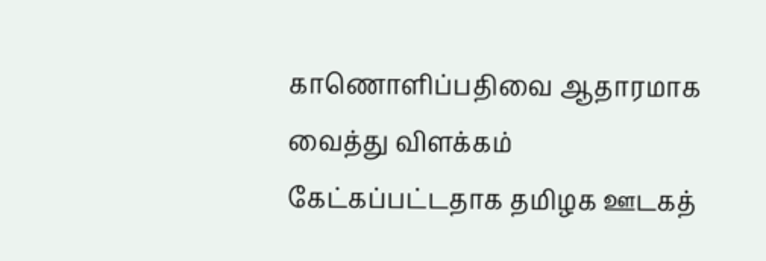காணொளிப்பதிவை ஆதாரமாக வைத்து விளக்கம் கேட்கப்பட்டதாக தமிழக ஊடகத்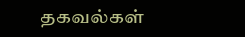தகவல்கள்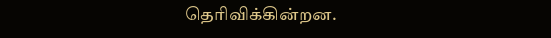தெரிவிக்கின்றன.